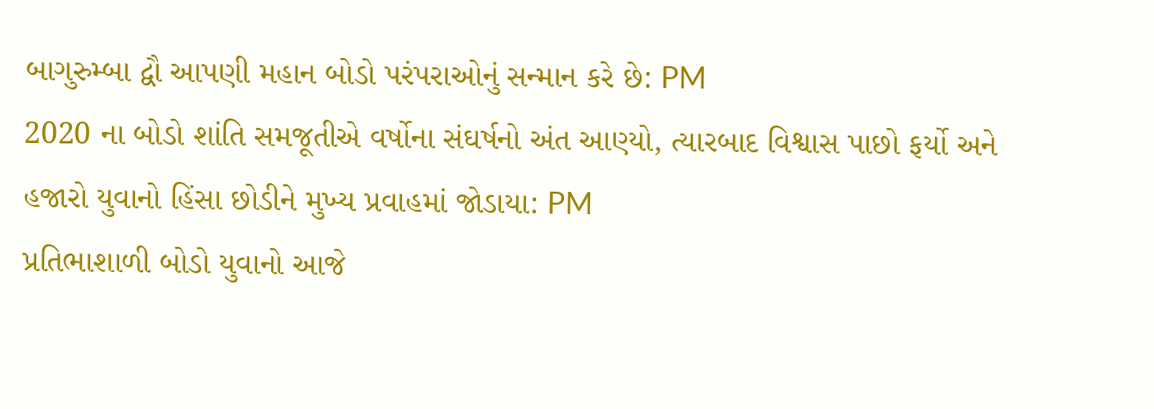બાગુરુમ્બા દ્વૌ આપણી મહાન બોડો પરંપરાઓનું સન્માન કરે છે: PM
2020 ના બોડો શાંતિ સમજૂતીએ વર્ષોના સંઘર્ષનો અંત આણ્યો, ત્યારબાદ વિશ્વાસ પાછો ફર્યો અને હજારો યુવાનો હિંસા છોડીને મુખ્ય પ્રવાહમાં જોડાયા: PM
પ્રતિભાશાળી બોડો યુવાનો આજે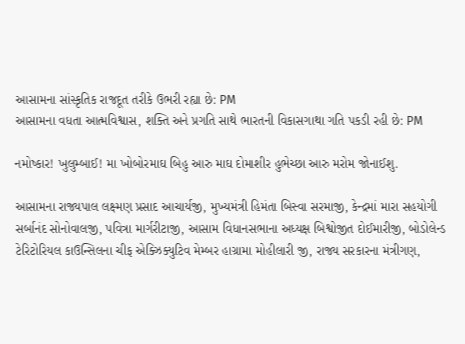આસામના સાંસ્કૃતિક રાજદૂત તરીકે ઉભરી રહ્યા છે: PM
આસામના વધતા આત્મવિશ્વાસ, શક્તિ અને પ્રગતિ સાથે ભારતની વિકાસગાથા ગતિ પકડી રહી છે: PM

નમોષ્કાર! ખુલુમ્બાઈ! મા ખોબોરમાઘ બિહુ આરુ માઘ દોમાશીર હુભેચ્છા આરુ મરોમ જોનાઈશુ.

આસામના રાજ્યપાલ લક્ષ્મણ પ્રસાદ આચાર્યજી, મુખ્યમંત્રી હિમંતા બિસ્વા સરમાજી, કેન્દ્રમાં મારા સહયોગી સર્બાનંદ સોનોવાલજી, પવિત્રા માર્ગરીટાજી, આસામ વિધાનસભાના અધ્યક્ષ બિશ્વોજીત દોઈમારીજી, બોડોલેન્ડ ટેરિટોરિયલ કાઉન્સિલના ચીફ એક્ઝિક્યુટિવ મેમ્બર હાગ્રામા મોહીલારી જી, રાજ્ય સરકારના મંત્રીગણ,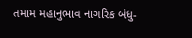તમામ મહાનુભાવ નાગરિક બંધુ-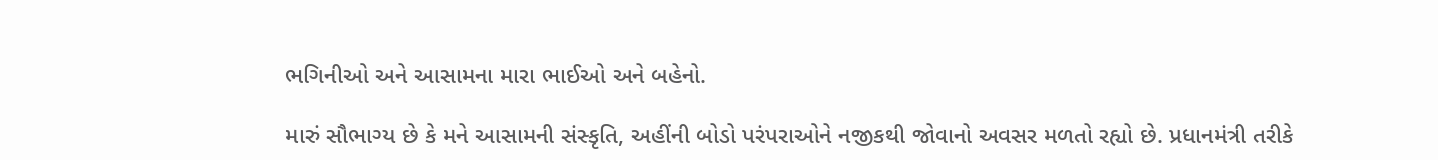ભગિનીઓ અને આસામના મારા ભાઈઓ અને બહેનો.

મારું સૌભાગ્ય છે કે મને આસામની સંસ્કૃતિ, અહીંની બોડો પરંપરાઓને નજીકથી જોવાનો અવસર મળતો રહ્યો છે. પ્રધાનમંત્રી તરીકે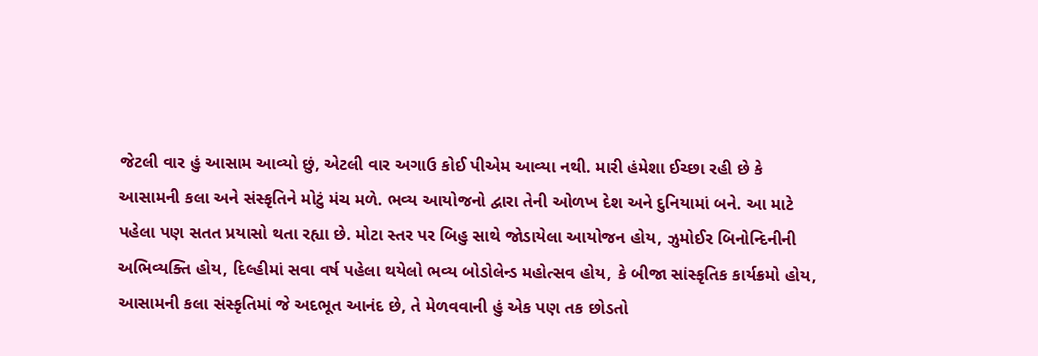જેટલી વાર હું આસામ આવ્યો છું, એટલી વાર અગાઉ કોઈ પીએમ આવ્યા નથી. મારી હંમેશા ઈચ્છા રહી છે કે આસામની કલા અને સંસ્કૃતિને મોટું મંચ મળે. ભવ્ય આયોજનો દ્વારા તેની ઓળખ દેશ અને દુનિયામાં બને. આ માટે પહેલા પણ સતત પ્રયાસો થતા રહ્યા છે. મોટા સ્તર પર બિહુ સાથે જોડાયેલા આયોજન હોય, ઝુમોઈર બિનોન્દિનીની અભિવ્યક્તિ હોય, દિલ્હીમાં સવા વર્ષ પહેલા થયેલો ભવ્ય બોડોલેન્ડ મહોત્સવ હોય, કે બીજા સાંસ્કૃતિક કાર્યક્રમો હોય, આસામની કલા સંસ્કૃતિમાં જે અદભૂત આનંદ છે, તે મેળવવાની હું એક પણ તક છોડતો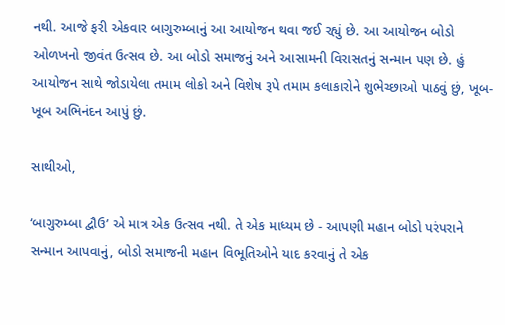નથી. આજે ફરી એકવાર બાગુરુમ્બાનું આ આયોજન થવા જઈ રહ્યું છે. આ આયોજન બોડો ઓળખનો જીવંત ઉત્સવ છે. આ બોડો સમાજનું અને આસામની વિરાસતનું સન્માન પણ છે. હું આયોજન સાથે જોડાયેલા તમામ લોકો અને વિશેષ રૂપે તમામ કલાકારોને શુભેચ્છાઓ પાઠવું છું, ખૂબ-ખૂબ અભિનંદન આપું છું.

સાથીઓ,

‘બાગુરુમ્બા દ્વૌઉ’ એ માત્ર એક ઉત્સવ નથી. તે એક માધ્યમ છે - આપણી મહાન બોડો પરંપરાને સન્માન આપવાનું, બોડો સમાજની મહાન વિભૂતિઓને યાદ કરવાનું તે એક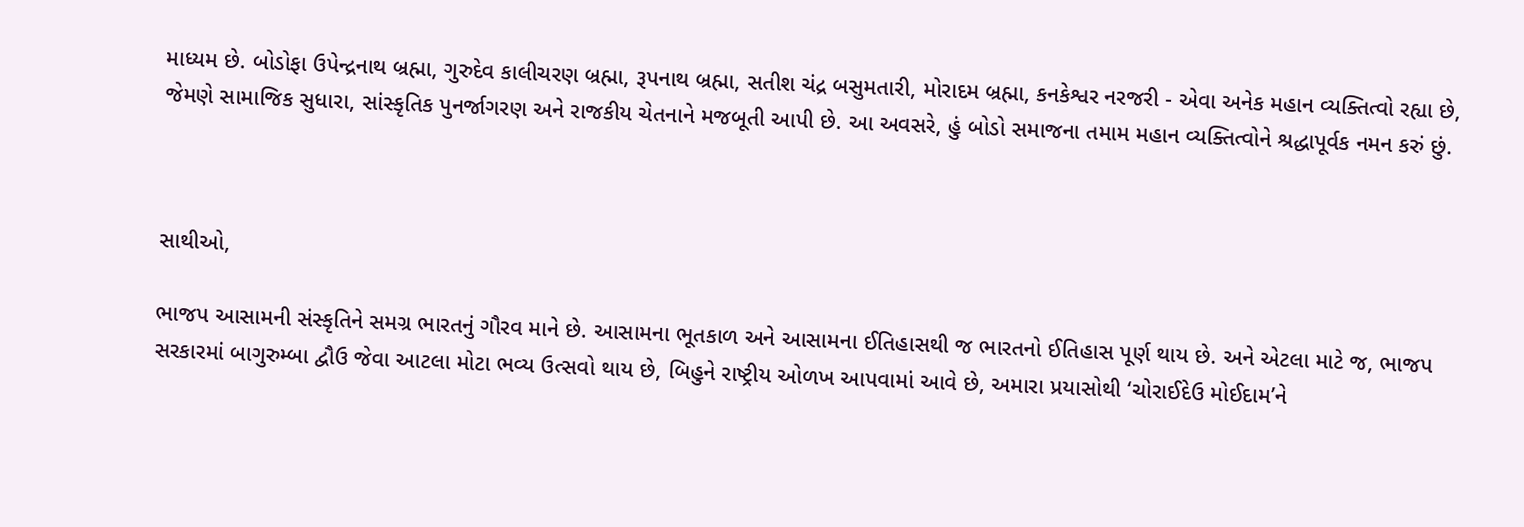માધ્યમ છે. બોડોફા ઉપેન્દ્રનાથ બ્રહ્મા, ગુરુદેવ કાલીચરણ બ્રહ્મા, રૂપનાથ બ્રહ્મા, સતીશ ચંદ્ર બસુમતારી, મોરાદમ બ્રહ્મા, કનકેશ્વર નરજરી - એવા અનેક મહાન વ્યક્તિત્વો રહ્યા છે, જેમણે સામાજિક સુધારા, સાંસ્કૃતિક પુનર્જાગરણ અને રાજકીય ચેતનાને મજબૂતી આપી છે. આ અવસરે, હું બોડો સમાજના તમામ મહાન વ્યક્તિત્વોને શ્રદ્ધાપૂર્વક નમન કરું છું.



સાથીઓ,

ભાજપ આસામની સંસ્કૃતિને સમગ્ર ભારતનું ગૌરવ માને છે. આસામના ભૂતકાળ અને આસામના ઈતિહાસથી જ ભારતનો ઈતિહાસ પૂર્ણ થાય છે. અને એટલા માટે જ, ભાજપ સરકારમાં બાગુરુમ્બા દ્વૌઉ જેવા આટલા મોટા ભવ્ય ઉત્સવો થાય છે, બિહુને રાષ્ટ્રીય ઓળખ આપવામાં આવે છે, અમારા પ્રયાસોથી ‘ચોરાઈદેઉ મોઈદામ’ને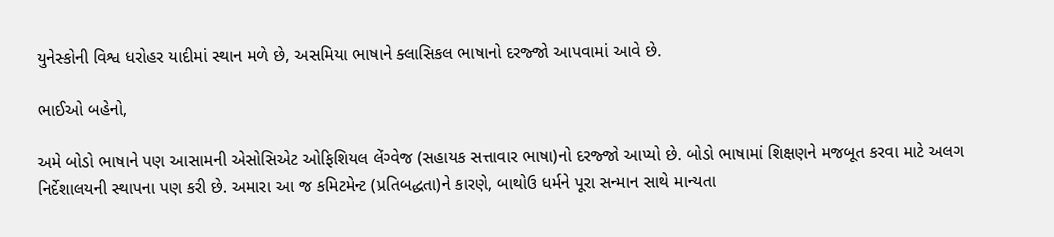યુનેસ્કોની વિશ્વ ધરોહર યાદીમાં સ્થાન મળે છે, અસમિયા ભાષાને ક્લાસિકલ ભાષાનો દરજ્જો આપવામાં આવે છે.

ભાઈઓ બહેનો,

અમે બોડો ભાષાને પણ આસામની એસોસિએટ ઓફિશિયલ લેંગ્વેજ (સહાયક સત્તાવાર ભાષા)નો દરજ્જો આપ્યો છે. બોડો ભાષામાં શિક્ષણને મજબૂત કરવા માટે અલગ નિર્દેશાલયની સ્થાપના પણ કરી છે. અમારા આ જ કમિટમેન્ટ (પ્રતિબદ્ધતા)ને કારણે, બાથોઉ ધર્મને પૂરા સન્માન સાથે માન્યતા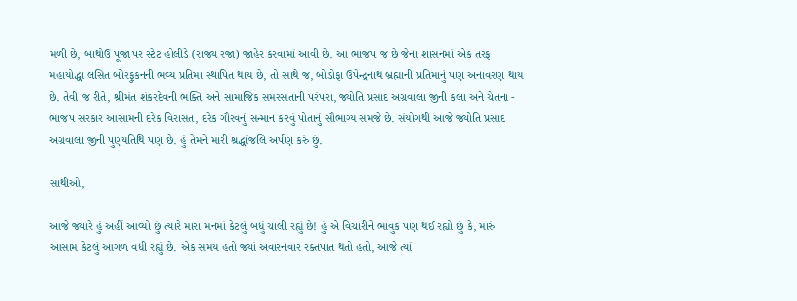મળી છે, બાથોઉ પૂજા પર સ્ટેટ હોલીડે (રાજ્ય રજા) જાહેર કરવામાં આવી છે. આ ભાજપ જ છે જેના શાસનમાં એક તરફ મહાયોદ્ધા લસિત બોરફુકનની ભવ્ય પ્રતિમા સ્થાપિત થાય છે, તો સાથે જ, બોડોફા ઉપેન્દ્રનાથ બ્રહ્માની પ્રતિમાનું પણ અનાવરણ થાય છે. તેવી જ રીતે, શ્રીમંત શંકરદેવની ભક્તિ અને સામાજિક સમરસતાની પરંપરા, જ્યોતિ પ્રસાદ અગ્રવાલા જીની કલા અને ચેતના - ભાજપ સરકાર આસામની દરેક વિરાસત, દરેક ગૌરવનું સન્માન કરવું પોતાનું સૌભાગ્ય સમજે છે. સંયોગથી આજે જ્યોતિ પ્રસાદ અગ્રવાલા જીની પુણ્યતિથિ પણ છે. હું તેમને મારી શ્રદ્ધાંજલિ અર્પણ કરું છું.

સાથીઓ,

આજે જ્યારે હું અહીં આવ્યો છું ત્યારે મારા મનમાં કેટલું બધું ચાલી રહ્યું છે! હું એ વિચારીને ભાવુક પણ થઈ રહ્યો છું કે, મારું આસામ કેટલું આગળ વધી રહ્યું છે. એક સમય હતો જ્યાં અવારનવાર રક્તપાત થતો હતો, આજે ત્યાં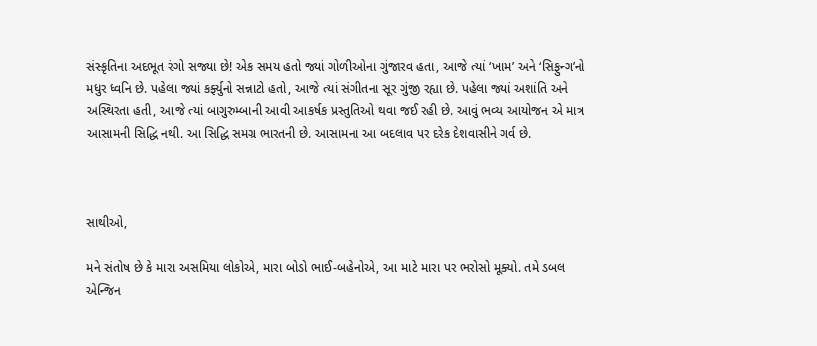સંસ્કૃતિના અદભૂત રંગો સજ્યા છે! એક સમય હતો જ્યાં ગોળીઓના ગુંજારવ હતા, આજે ત્યાં ‘ખામ’ અને ‘સિફુન્ગ’નો મધુર ધ્વનિ છે. પહેલા જ્યાં કર્ફ્યુનો સન્નાટો હતો, આજે ત્યાં સંગીતના સૂર ગુંજી રહ્યા છે. પહેલા જ્યાં અશાંતિ અને અસ્થિરતા હતી, આજે ત્યાં બાગુરુમ્બાની આવી આકર્ષક પ્રસ્તુતિઓ થવા જઈ રહી છે. આવું ભવ્ય આયોજન એ માત્ર આસામની સિદ્ધિ નથી. આ સિદ્ધિ સમગ્ર ભારતની છે. આસામના આ બદલાવ પર દરેક દેશવાસીને ગર્વ છે.



સાથીઓ,

મને સંતોષ છે કે મારા અસમિયા લોકોએ, મારા બોડો ભાઈ-બહેનોએ, આ માટે મારા પર ભરોસો મૂક્યો. તમે ડબલ એન્જિન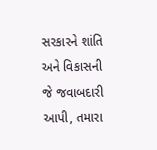સરકારને શાંતિ અને વિકાસની જે જવાબદારી આપી, તમારા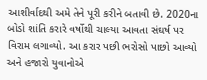આશીર્વાદથી અમે તેને પૂરી કરીને બતાવી છે. 2020ના બોડો શાંતિ કરારે વર્ષોથી ચાલ્યા આવતા સંઘર્ષ પર વિરામ લગાવ્યો. આ કરાર પછી ભરોસો પાછો આવ્યો અને હજારો યુવાનોએ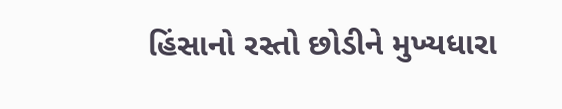હિંસાનો રસ્તો છોડીને મુખ્યધારા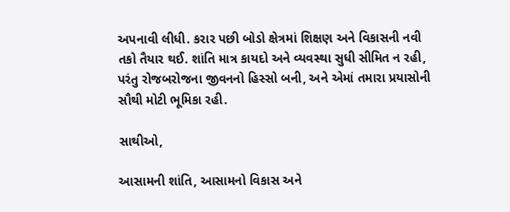અપનાવી લીધી. કરાર પછી બોડો ક્ષેત્રમાં શિક્ષણ અને વિકાસની નવી તકો તૈયાર થઈ. શાંતિ માત્ર કાયદો અને વ્યવસ્થા સુધી સીમિત ન રહી, પરંતુ રોજબરોજના જીવનનો હિસ્સો બની, અને એમાં તમારા પ્રયાસોની સૌથી મોટી ભૂમિકા રહી.

સાથીઓ,

આસામની શાંતિ, આસામનો વિકાસ અને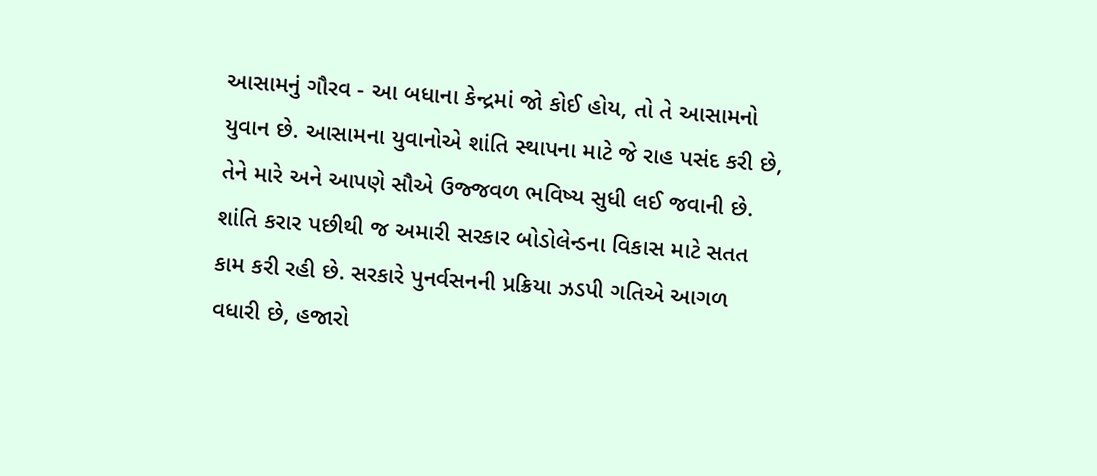આસામનું ગૌરવ - આ બધાના કેન્દ્રમાં જો કોઈ હોય, તો તે આસામનો યુવાન છે. આસામના યુવાનોએ શાંતિ સ્થાપના માટે જે રાહ પસંદ કરી છે, તેને મારે અને આપણે સૌએ ઉજ્જવળ ભવિષ્ય સુધી લઈ જવાની છે. શાંતિ કરાર પછીથી જ અમારી સરકાર બોડોલેન્ડના વિકાસ માટે સતત કામ કરી રહી છે. સરકારે પુનર્વસનની પ્રક્રિયા ઝડપી ગતિએ આગળ વધારી છે, હજારો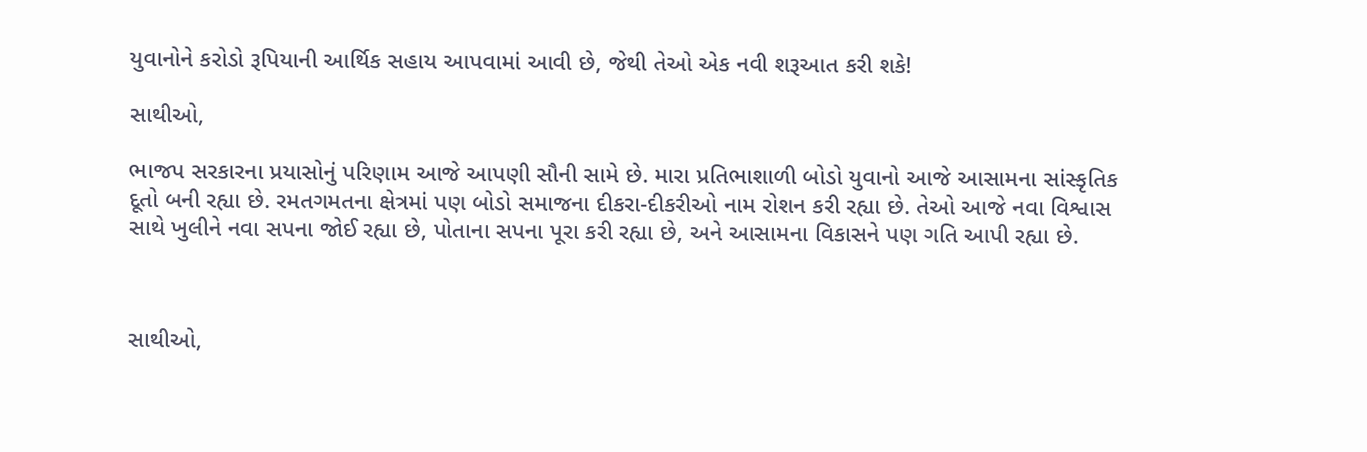યુવાનોને કરોડો રૂપિયાની આર્થિક સહાય આપવામાં આવી છે, જેથી તેઓ એક નવી શરૂઆત કરી શકે!

સાથીઓ,

ભાજપ સરકારના પ્રયાસોનું પરિણામ આજે આપણી સૌની સામે છે. મારા પ્રતિભાશાળી બોડો યુવાનો આજે આસામના સાંસ્કૃતિક દૂતો બની રહ્યા છે. રમતગમતના ક્ષેત્રમાં પણ બોડો સમાજના દીકરા-દીકરીઓ નામ રોશન કરી રહ્યા છે. તેઓ આજે નવા વિશ્વાસ સાથે ખુલીને નવા સપના જોઈ રહ્યા છે, પોતાના સપના પૂરા કરી રહ્યા છે, અને આસામના વિકાસને પણ ગતિ આપી રહ્યા છે.



સાથીઓ,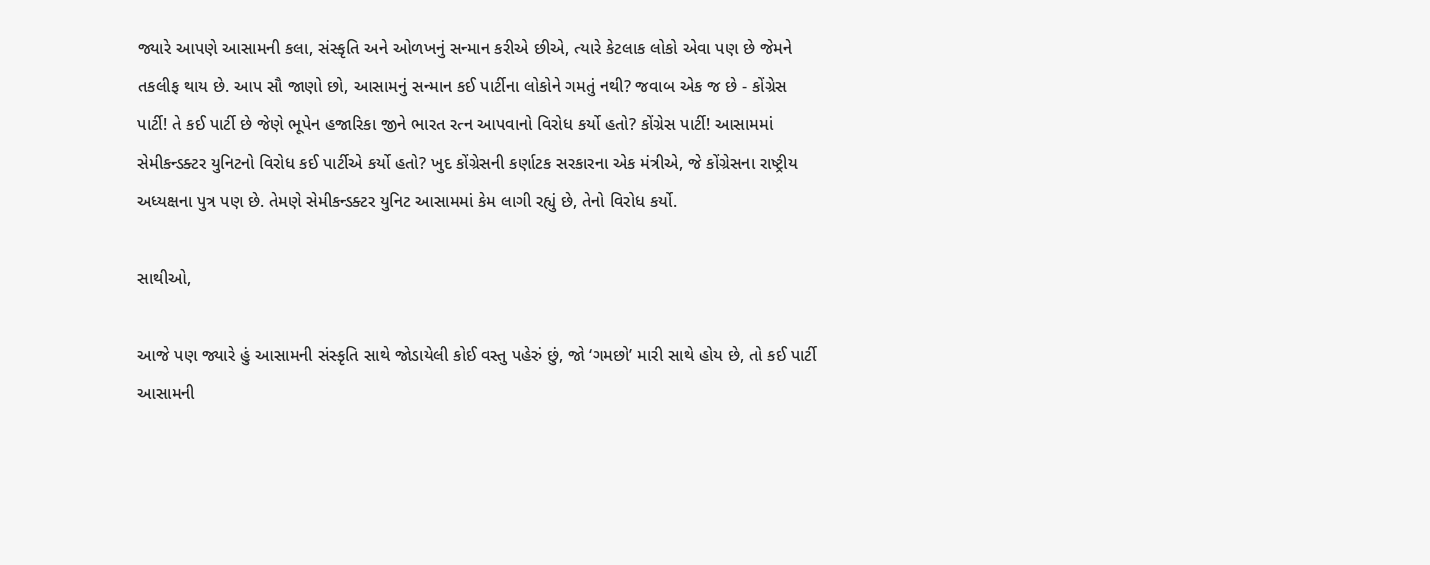જ્યારે આપણે આસામની કલા, સંસ્કૃતિ અને ઓળખનું સન્માન કરીએ છીએ, ત્યારે કેટલાક લોકો એવા પણ છે જેમને તકલીફ થાય છે. આપ સૌ જાણો છો, આસામનું સન્માન કઈ પાર્ટીના લોકોને ગમતું નથી? જવાબ એક જ છે - કોંગ્રેસ પાર્ટી! તે કઈ પાર્ટી છે જેણે ભૂપેન હજારિકા જીને ભારત રત્ન આપવાનો વિરોધ કર્યો હતો? કોંગ્રેસ પાર્ટી! આસામમાં સેમીકન્ડક્ટર યુનિટનો વિરોધ કઈ પાર્ટીએ કર્યો હતો? ખુદ કોંગ્રેસની કર્ણાટક સરકારના એક મંત્રીએ, જે કોંગ્રેસના રાષ્ટ્રીય અધ્યક્ષના પુત્ર પણ છે. તેમણે સેમીકન્ડક્ટર યુનિટ આસામમાં કેમ લાગી રહ્યું છે, તેનો વિરોધ કર્યો.

સાથીઓ,

આજે પણ જ્યારે હું આસામની સંસ્કૃતિ સાથે જોડાયેલી કોઈ વસ્તુ પહેરું છું, જો ‘ગમછો’ મારી સાથે હોય છે, તો કઈ પાર્ટી આસામની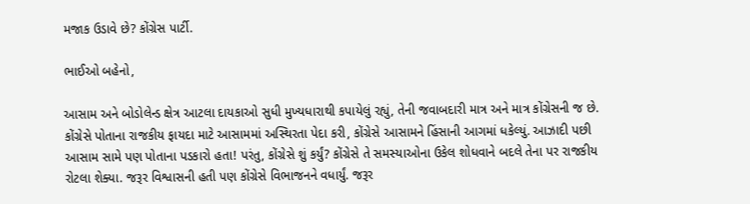મજાક ઉડાવે છે? કોંગ્રેસ પાર્ટી.

ભાઈઓ બહેનો,

આસામ અને બોડોલેન્ડ ક્ષેત્ર આટલા દાયકાઓ સુધી મુખ્યધારાથી કપાયેલું રહ્યું, તેની જવાબદારી માત્ર અને માત્ર કોંગ્રેસની જ છે. કોંગ્રેસે પોતાના રાજકીય ફાયદા માટે આસામમાં અસ્થિરતા પેદા કરી, કોંગ્રેસે આસામને હિંસાની આગમાં ધકેલ્યું. આઝાદી પછી આસામ સામે પણ પોતાના પડકારો હતા! પરંતુ, કોંગ્રેસે શું કર્યું? કોંગ્રેસે તે સમસ્યાઓના ઉકેલ શોધવાને બદલે તેના પર રાજકીય રોટલા શેક્યા. જરૂર વિશ્વાસની હતી પણ કોંગ્રેસે વિભાજનને વધાર્યું. જરૂર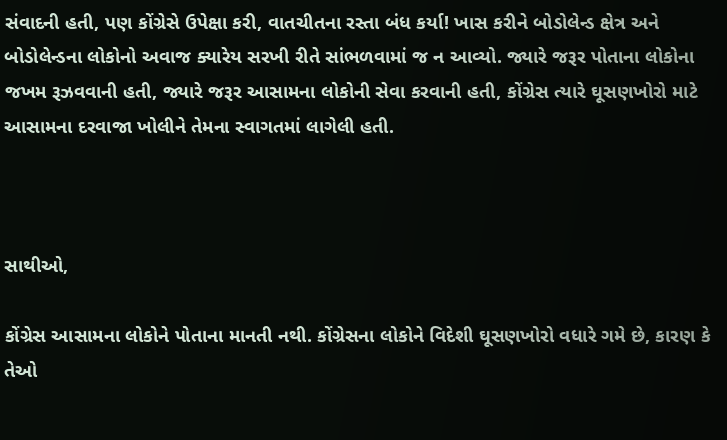સંવાદની હતી, પણ કોંગ્રેસે ઉપેક્ષા કરી, વાતચીતના રસ્તા બંધ કર્યા! ખાસ કરીને બોડોલેન્ડ ક્ષેત્ર અને બોડોલેન્ડના લોકોનો અવાજ ક્યારેય સરખી રીતે સાંભળવામાં જ ન આવ્યો. જ્યારે જરૂર પોતાના લોકોના જખમ રૂઝવવાની હતી, જ્યારે જરૂર આસામના લોકોની સેવા કરવાની હતી, કોંગ્રેસ ત્યારે ઘૂસણખોરો માટે આસામના દરવાજા ખોલીને તેમના સ્વાગતમાં લાગેલી હતી.



સાથીઓ,

કોંગ્રેસ આસામના લોકોને પોતાના માનતી નથી. કોંગ્રેસના લોકોને વિદેશી ઘૂસણખોરો વધારે ગમે છે, કારણ કે તેઓ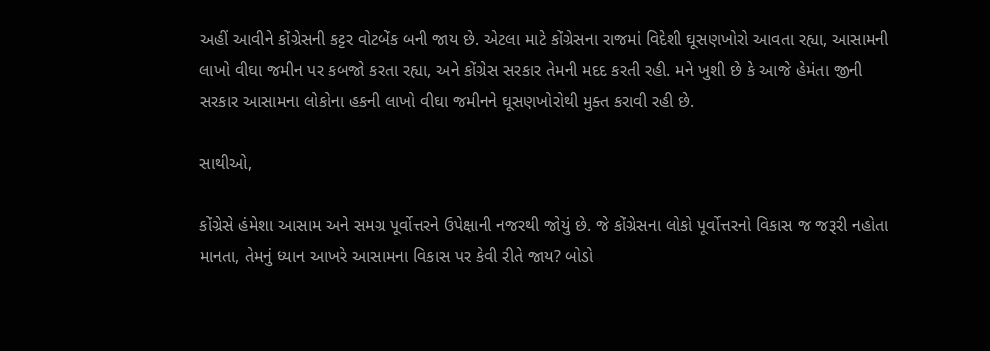અહીં આવીને કોંગ્રેસની કટ્ટર વોટબેંક બની જાય છે. એટલા માટે કોંગ્રેસના રાજમાં વિદેશી ઘૂસણખોરો આવતા રહ્યા, આસામની લાખો વીઘા જમીન પર કબજો કરતા રહ્યા, અને કોંગ્રેસ સરકાર તેમની મદદ કરતી રહી. મને ખુશી છે કે આજે હેમંતા જીની સરકાર આસામના લોકોના હકની લાખો વીઘા જમીનને ઘૂસણખોરોથી મુક્ત કરાવી રહી છે.

સાથીઓ,

કોંગ્રેસે હંમેશા આસામ અને સમગ્ર પૂર્વોત્તરને ઉપેક્ષાની નજરથી જોયું છે. જે કોંગ્રેસના લોકો પૂર્વોત્તરનો વિકાસ જ જરૂરી નહોતા માનતા, તેમનું ધ્યાન આખરે આસામના વિકાસ પર કેવી રીતે જાય? બોડો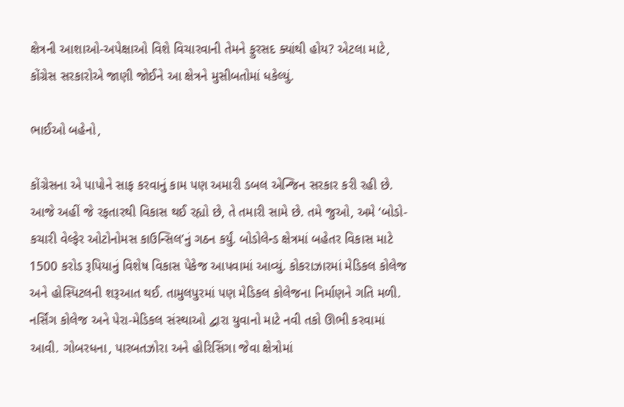ક્ષેત્રની આશાઓ-અપેક્ષાઓ વિશે વિચારવાની તેમને ફુરસદ ક્યાંથી હોય? એટલા માટે, કોંગ્રેસ સરકારોએ જાણી જોઈને આ ક્ષેત્રને મુસીબતોમાં ધકેલ્યું.

ભાઈઓ બહેનો,

કોંગ્રેસના એ પાપોને સાફ કરવાનું કામ પણ અમારી ડબલ એન્જિન સરકાર કરી રહી છે. આજે અહીં જે રફતારથી વિકાસ થઈ રહ્યો છે, તે તમારી સામે છે. તમે જુઓ, અમે ‘બોડો-કચારી વેલ્ફેર ઓટોનોમસ કાઉન્સિલ’નું ગઠન કર્યું. બોડોલેન્ડ ક્ષેત્રમાં બહેતર વિકાસ માટે 1500 કરોડ રૂપિયાનું વિશેષ વિકાસ પેકેજ આપવામાં આવ્યું. કોકરાઝારમાં મેડિકલ કોલેજ અને હોસ્પિટલની શરૂઆત થઈ. તામુલપુરમાં પણ મેડિકલ કોલેજના નિર્માણને ગતિ મળી. નર્સિંગ કોલેજ અને પેરા-મેડિકલ સંસ્થાઓ દ્વારા યુવાનો માટે નવી તકો ઊભી કરવામાં આવી. ગોબરધના, પારબતઝોરા અને હોરિસિંગા જેવા ક્ષેત્રોમાં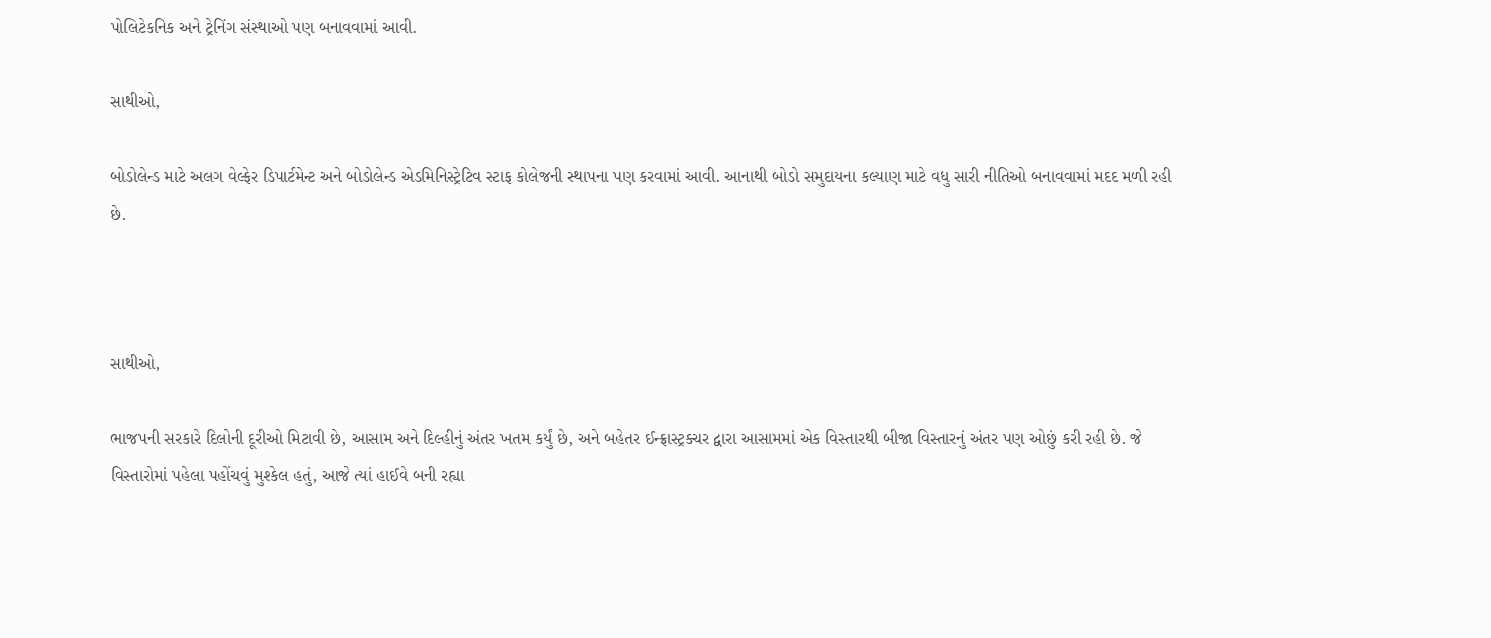પોલિટેકનિક અને ટ્રેનિંગ સંસ્થાઓ પણ બનાવવામાં આવી.

સાથીઓ,

બોડોલેન્ડ માટે અલગ વેલ્ફેર ડિપાર્ટમેન્ટ અને બોડોલેન્ડ એડમિનિસ્ટ્રેટિવ સ્ટાફ કોલેજની સ્થાપના પણ કરવામાં આવી. આનાથી બોડો સમુદાયના કલ્યાણ માટે વધુ સારી નીતિઓ બનાવવામાં મદદ મળી રહી છે.



સાથીઓ,

ભાજપની સરકારે દિલોની દૂરીઓ મિટાવી છે, આસામ અને દિલ્હીનું અંતર ખતમ કર્યું છે, અને બહેતર ઈન્ફ્રાસ્ટ્રક્ચર દ્વારા આસામમાં એક વિસ્તારથી બીજા વિસ્તારનું અંતર પણ ઓછું કરી રહી છે. જે વિસ્તારોમાં પહેલા પહોંચવું મુશ્કેલ હતું, આજે ત્યાં હાઈવે બની રહ્યા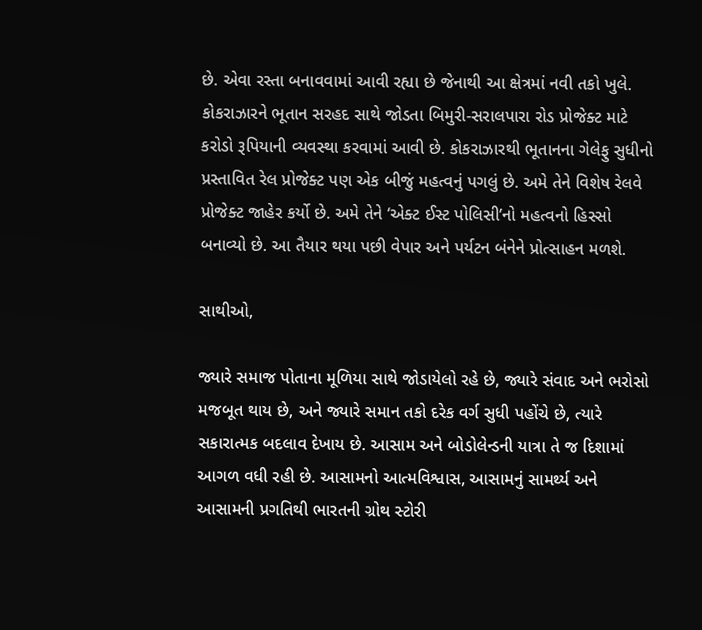છે. એવા રસ્તા બનાવવામાં આવી રહ્યા છે જેનાથી આ ક્ષેત્રમાં નવી તકો ખુલે. કોકરાઝારને ભૂતાન સરહદ સાથે જોડતા બિમુરી-સરાલપારા રોડ પ્રોજેક્ટ માટે કરોડો રૂપિયાની વ્યવસ્થા કરવામાં આવી છે. કોકરાઝારથી ભૂતાનના ગેલેફુ સુધીનો પ્રસ્તાવિત રેલ પ્રોજેક્ટ પણ એક બીજું મહત્વનું પગલું છે. અમે તેને વિશેષ રેલવે પ્રોજેક્ટ જાહેર કર્યો છે. અમે તેને ‘એક્ટ ઈસ્ટ પોલિસી’નો મહત્વનો હિસ્સો બનાવ્યો છે. આ તૈયાર થયા પછી વેપાર અને પર્યટન બંનેને પ્રોત્સાહન મળશે.

સાથીઓ,

જ્યારે સમાજ પોતાના મૂળિયા સાથે જોડાયેલો રહે છે, જ્યારે સંવાદ અને ભરોસો મજબૂત થાય છે, અને જ્યારે સમાન તકો દરેક વર્ગ સુધી પહોંચે છે, ત્યારે સકારાત્મક બદલાવ દેખાય છે. આસામ અને બોડોલેન્ડની યાત્રા તે જ દિશામાં આગળ વધી રહી છે. આસામનો આત્મવિશ્વાસ, આસામનું સામર્થ્ય અને આસામની પ્રગતિથી ભારતની ગ્રોથ સ્ટોરી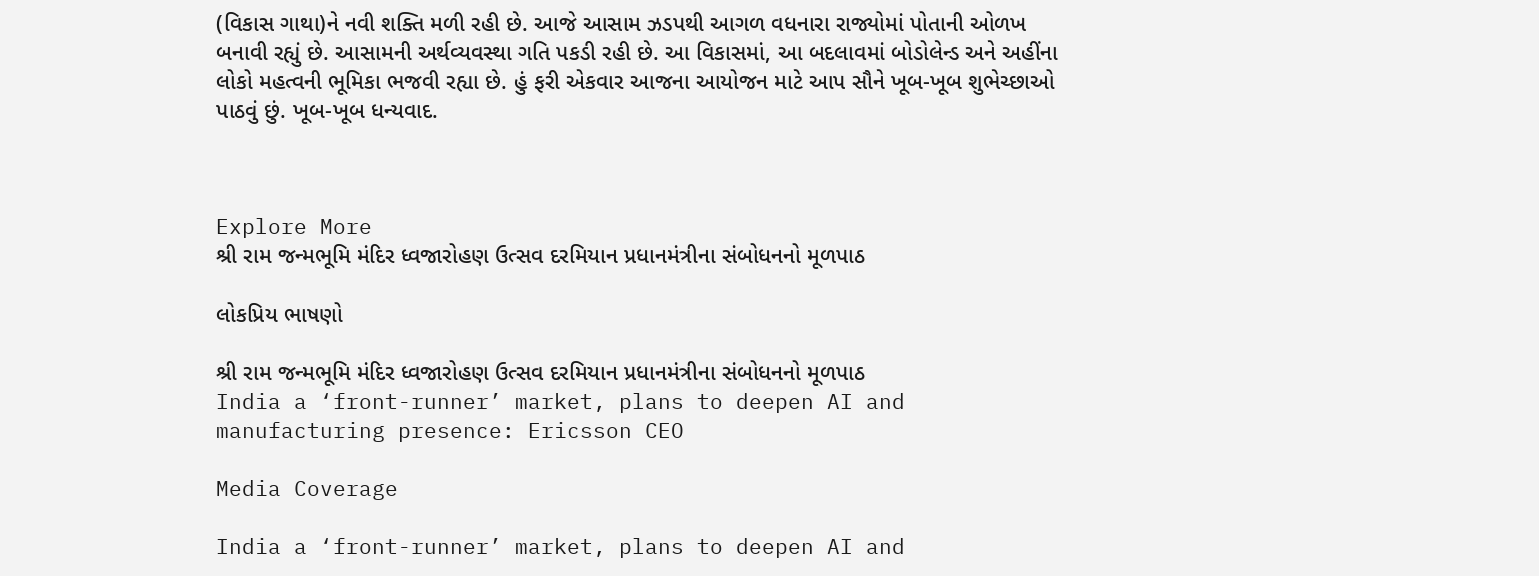(વિકાસ ગાથા)ને નવી શક્તિ મળી રહી છે. આજે આસામ ઝડપથી આગળ વધનારા રાજ્યોમાં પોતાની ઓળખ બનાવી રહ્યું છે. આસામની અર્થવ્યવસ્થા ગતિ પકડી રહી છે. આ વિકાસમાં, આ બદલાવમાં બોડોલેન્ડ અને અહીંના લોકો મહત્વની ભૂમિકા ભજવી રહ્યા છે. હું ફરી એકવાર આજના આયોજન માટે આપ સૌને ખૂબ-ખૂબ શુભેચ્છાઓ પાઠવું છું. ખૂબ-ખૂબ ધન્યવાદ.



Explore More
શ્રી રામ જન્મભૂમિ મંદિર ધ્વજારોહણ ઉત્સવ દરમિયાન પ્રધાનમંત્રીના સંબોધનનો મૂળપાઠ

લોકપ્રિય ભાષણો

શ્રી રામ જન્મભૂમિ મંદિર ધ્વજારોહણ ઉત્સવ દરમિયાન પ્રધાનમંત્રીના સંબોધનનો મૂળપાઠ
India a ‘front-runner’ market, plans to deepen AI and manufacturing presence: Ericsson CEO

Media Coverage

India a ‘front-runner’ market, plans to deepen AI and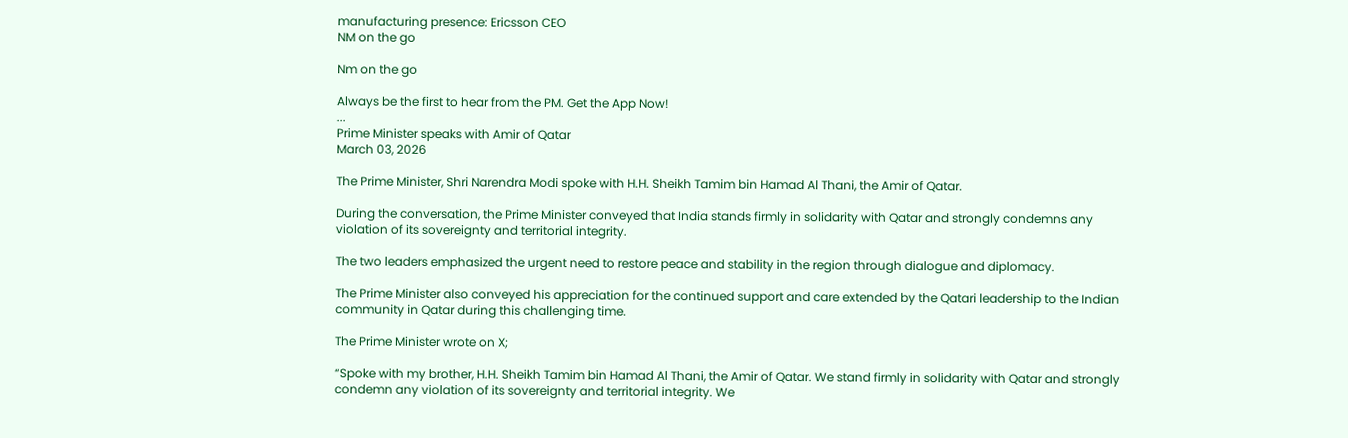manufacturing presence: Ericsson CEO
NM on the go

Nm on the go

Always be the first to hear from the PM. Get the App Now!
...
Prime Minister speaks with Amir of Qatar
March 03, 2026

The Prime Minister, Shri Narendra Modi spoke with H.H. Sheikh Tamim bin Hamad Al Thani, the Amir of Qatar.

During the conversation, the Prime Minister conveyed that India stands firmly in solidarity with Qatar and strongly condemns any violation of its sovereignty and territorial integrity.

The two leaders emphasized the urgent need to restore peace and stability in the region through dialogue and diplomacy.

The Prime Minister also conveyed his appreciation for the continued support and care extended by the Qatari leadership to the Indian community in Qatar during this challenging time.

The Prime Minister wrote on X;

“Spoke with my brother, H.H. Sheikh Tamim bin Hamad Al Thani, the Amir of Qatar. We stand firmly in solidarity with Qatar and strongly condemn any violation of its sovereignty and territorial integrity. We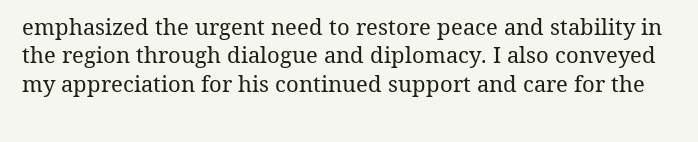emphasized the urgent need to restore peace and stability in the region through dialogue and diplomacy. I also conveyed my appreciation for his continued support and care for the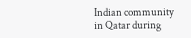Indian community in Qatar during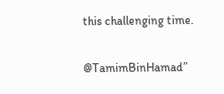this challenging time.

@TamimBinHamad”